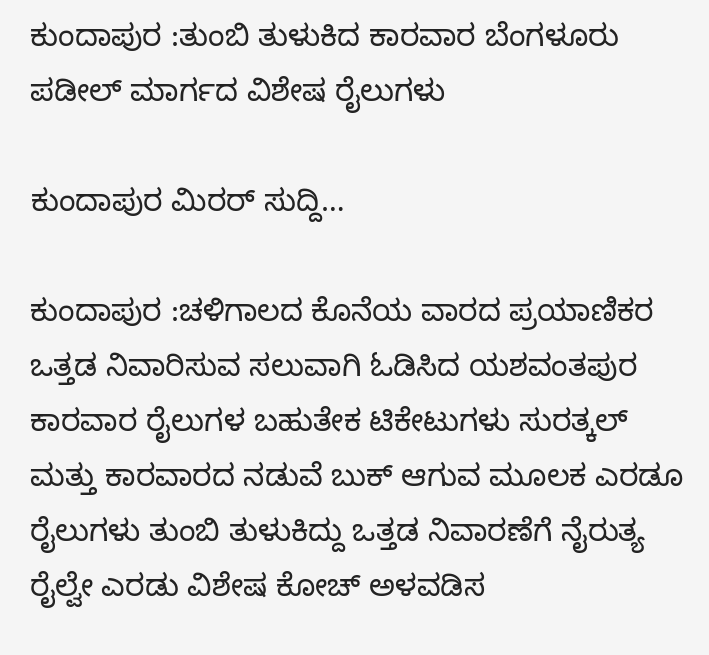ಕುಂದಾಪುರ :ತುಂಬಿ ತುಳುಕಿದ ಕಾರವಾರ ಬೆಂಗಳೂರು ಪಡೀಲ್ ಮಾರ್ಗದ ವಿಶೇಷ ರೈಲುಗಳು

ಕುಂದಾಪುರ ಮಿರರ್ ‌ಸುದ್ದಿ…

ಕುಂದಾಪುರ :ಚಳಿಗಾಲದ ಕೊನೆಯ ವಾರದ ಪ್ರಯಾಣಿಕರ ಒತ್ತಡ ನಿವಾರಿಸುವ ಸಲುವಾಗಿ ಓಡಿಸಿದ ಯಶವಂತಪುರ ಕಾರವಾರ ರೈಲುಗಳ ಬಹುತೇಕ ಟಿಕೇಟುಗಳು ಸುರತ್ಕಲ್ ಮತ್ತು ಕಾರವಾರದ ನಡುವೆ ಬುಕ್ ಆಗುವ ಮೂಲಕ ಎರಡೂ ರೈಲುಗಳು ತುಂಬಿ ತುಳುಕಿದ್ದು ಒತ್ತಡ ನಿವಾರಣೆಗೆ ನೈರುತ್ಯ ರೈಲ್ವೇ ಎರಡು ವಿಶೇಷ ಕೋಚ್ ಅಳವಡಿಸ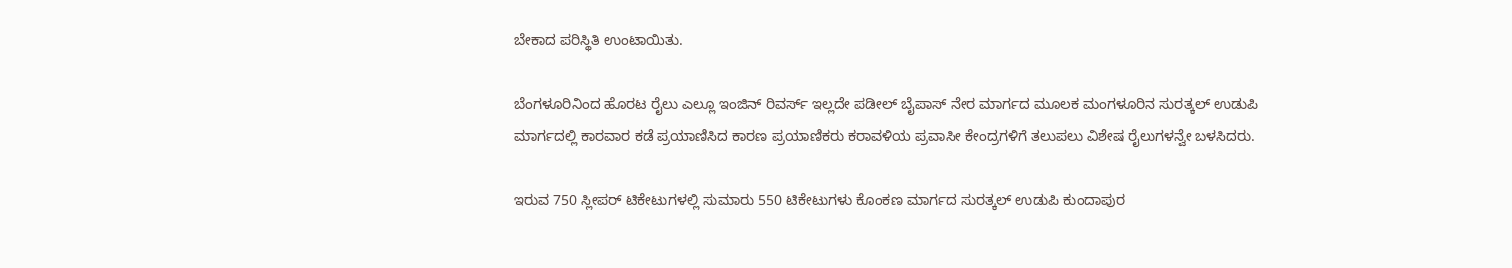ಬೇಕಾದ ಪರಿಸ್ಥಿತಿ ಉಂಟಾಯಿತು.

ಬೆಂಗಳೂರಿನಿಂದ ಹೊರಟ ರೈಲು ಎಲ್ಲೂ ಇಂಜಿನ್ ರಿವರ್ಸ್ ಇಲ್ಲದೇ ಪಡೀಲ್ ಬೈಪಾಸ್ ನೇರ ಮಾರ್ಗದ ಮೂಲಕ ಮಂಗಳೂರಿನ ಸುರತ್ಕಲ್ ಉಡುಪಿ ಮಾರ್ಗದಲ್ಲಿ ಕಾರವಾರ ಕಡೆ ಪ್ರಯಾಣಿಸಿದ ಕಾರಣ ಪ್ರಯಾಣಿಕರು ಕರಾವಳಿಯ ಪ್ರವಾಸೀ ಕೇಂದ್ರಗಳಿಗೆ ತಲುಪಲು ವಿಶೇಷ ರೈಲುಗಳನ್ವೇ ಬಳಸಿದರು.

ಇರುವ 750 ಸ್ಲೀಪರ್ ಟಿಕೇಟುಗಳಲ್ಲಿ ಸುಮಾರು 550 ಟಿಕೇಟುಗಳು ಕೊಂಕಣ ಮಾರ್ಗದ ಸುರತ್ಕಲ್ ಉಡುಪಿ ಕುಂದಾಪುರ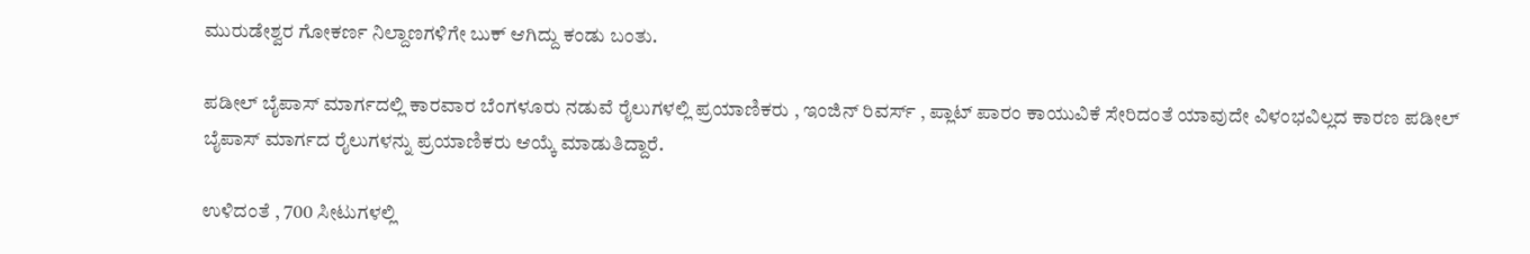ಮುರುಡೇಶ್ವರ ಗೋಕರ್ಣ ನಿಲ್ದಾಣಗಳಿಗೇ ಬುಕ್ ಆಗಿದ್ದು ಕಂಡು ಬಂತು.

ಪಡೀಲ್ ಬೈಪಾಸ್ ಮಾರ್ಗದಲ್ಲಿ ಕಾರವಾರ ಬೆಂಗಳೂರು ನಡುವೆ ರೈಲುಗಳಲ್ಲಿ ಪ್ರಯಾಣಿಕರು , ಇಂಜಿನ್ ರಿವರ್ಸ್ , ಪ್ಲಾಟ್ ಪಾರಂ ಕಾಯುವಿಕೆ ಸೇರಿದಂತೆ ಯಾವುದೇ ವಿಳಂಭವಿಲ್ಲದ ಕಾರಣ ಪಡೀಲ್ ಬೈಪಾಸ್ ಮಾರ್ಗದ ರೈಲುಗಳನ್ನು ಪ್ರಯಾಣಿಕರು ಆಯ್ಕೆ ಮಾಡುತಿದ್ದಾರೆ.

ಉಳಿದಂತೆ , 700 ಸೀಟುಗಳಲ್ಲಿ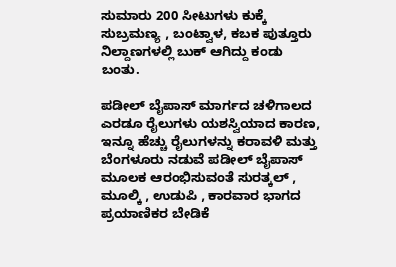ಸುಮಾರು 200 ಸೀಟುಗಳು ಕುಕ್ಕೆ ಸುಬ್ರಮಣ್ಯ , ಬಂಟ್ವಾಳ, ಕಬಕ ಪುತ್ತೂರು ನಿಲ್ದಾಣಗಳಲ್ಲಿ ಬುಕ್ ಆಗಿದ್ದು ಕಂಡು ಬಂತು.

ಪಡೀಲ್ ಬೈಪಾಸ್ ಮಾರ್ಗದ ಚಳಿಗಾಲದ ಎರಡೂ ರೈಲುಗಳು ಯಶಸ್ವಿಯಾದ ಕಾರಣ, ಇನ್ನೂ ಹೆಚ್ಚು ರೈಲುಗಳನ್ನು ಕರಾವಳಿ ಮತ್ತು ಬೆಂಗಳೂರು ನಡುವೆ ಪಡೀಲ್ ಬೈಪಾಸ್ ಮೂಲಕ ಆರಂಭಿಸುವಂತೆ ಸುರತ್ಕಲ್ , ಮೂಲ್ಕಿ , ಉಡುಪಿ , ಕಾರವಾರ ಭಾಗದ ಪ್ರಯಾಣಿಕರ ಬೇಡಿಕೆ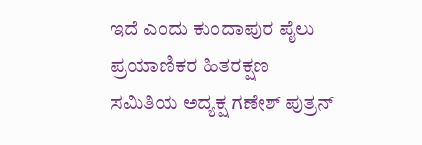ಇದೆ ಎಂದು ಕುಂದಾಪುರ ಪೈಲು ಪ್ರಯಾಣಿಕರ ಹಿತರಕ್ಷಣ ಸಮಿತಿಯ ಅದ್ಯಕ್ಷ ಗಣೇಶ್ ಪುತ್ರನ್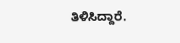ತಿಳಿಸಿದ್ದಾರೆ.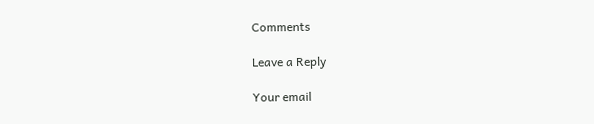Comments

Leave a Reply

Your email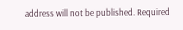address will not be published. Required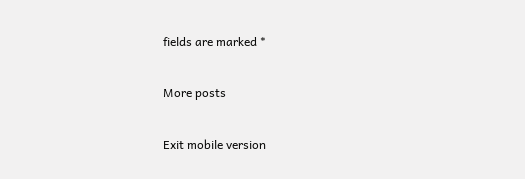fields are marked *

More posts

Exit mobile version